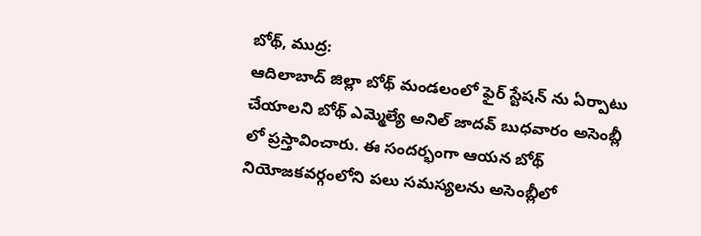బోథ్, ముద్ర:
ఆదిలాబాద్ జిల్లా బోథ్ మండలంలో ఫైర్ స్టేషన్ ను ఏర్పాటు చేయాలని బోథ్ ఎమ్మెల్యే అనిల్ జాదవ్ బుధవారం అసెంబ్లీ లో ప్రస్తావించారు. ఈ సందర్భంగా ఆయన బోథ్ నియోజకవర్గంలోని పలు సమస్యలను అసెంబ్లీలో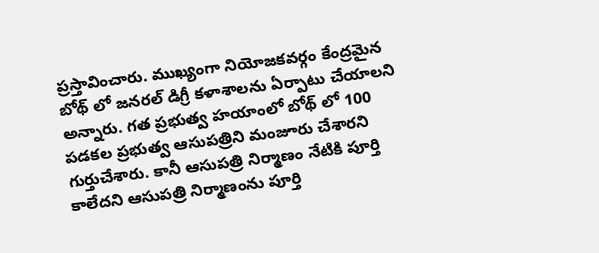ప్రస్తావించారు. ముఖ్యంగా నియోజకవర్గం కేంద్రమైన బోథ్ లో జనరల్ డిగ్రీ కళాశాలను ఏర్పాటు చేయాలని అన్నారు. గత ప్రభుత్వ హయాంలో బోథ్ లో 100 పడకల ప్రభుత్వ ఆసుపత్రిని మంజూరు చేశారని గుర్తుచేశారు. కానీ ఆసుపత్రి నిర్మాణం నేటికి పూర్తి కాలేదని ఆసుపత్రి నిర్మాణంను పూర్తి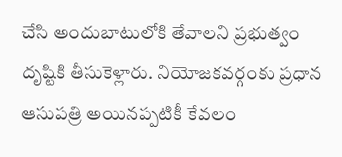చేసి అందుబాటులోకి తేవాలని ప్రభుత్వం దృష్టికి తీసుకెళ్లారు. నియోజకవర్గంకు ప్రధాన ఆసుపత్రి అయినప్పటికీ కేవలం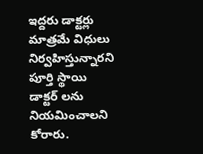ఇద్దరు డాక్టర్లు మాత్రమే విధులు నిర్వహిస్తున్నారని పూర్తి స్థాయి డాక్టర్ లను నియమించాలని కోరారు.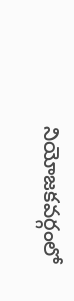నియోజకవర్గంలో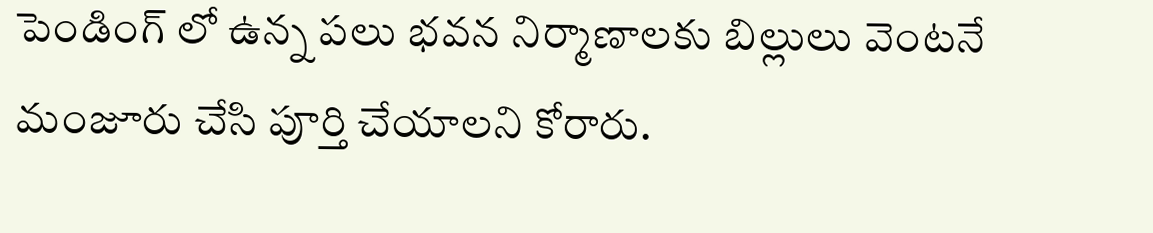పెండింగ్ లో ఉన్న పలు భవన నిర్మాణాలకు బిల్లులు వెంటనే మంజూరు చేసి పూర్తి చేయాలని కోరారు.